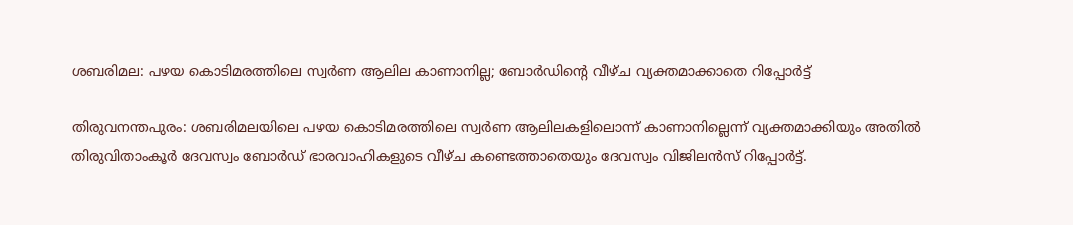ശബരിമല: പഴയ കൊടിമരത്തിലെ സ്വർണ ആലില കാണാനില്ല; ബോർഡിന്റെ വീഴ്ച വ്യക്തമാക്കാതെ റിപ്പോർട്ട്

തിരുവനന്തപുരം: ശബരിമലയിലെ പഴയ കൊടിമരത്തിലെ സ്വർണ ആലിലകളിലൊന്ന് കാണാനില്ലെന്ന് വ്യക്തമാക്കിയും അതിൽ തിരുവിതാംകൂർ ദേവസ്വം ബോർഡ് ഭാരവാഹികളുടെ വീഴ്ച കണ്ടെത്താതെയും ദേവസ്വം വിജിലൻസ് റിപ്പോർട്ട്.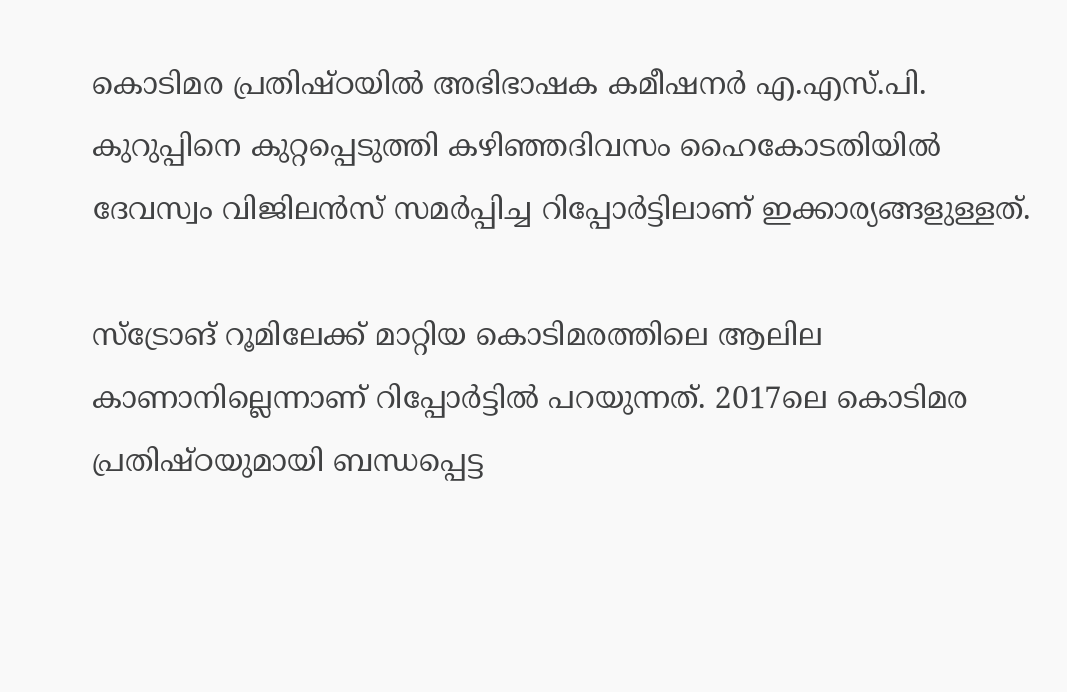കൊടിമര പ്രതിഷ്ഠയിൽ അഭിഭാഷക കമീഷനർ എ.എസ്.പി. കുറുപ്പിനെ കുറ്റപ്പെടുത്തി കഴിഞ്ഞദിവസം ഹൈകോടതിയിൽ ദേവസ്വം വിജിലൻസ് സമർപ്പിച്ച റിപ്പോർട്ടിലാണ് ഇക്കാര്യങ്ങളുള്ളത്.

സ്ട്രോങ്‌ റൂമിലേക്ക് മാറ്റിയ കൊടിമരത്തിലെ ആലില കാണാനില്ലെന്നാണ് റിപ്പോർട്ടിൽ പറയുന്നത്. 2017ലെ കൊടിമര പ്രതിഷ്ഠയുമായി ബന്ധപ്പെട്ട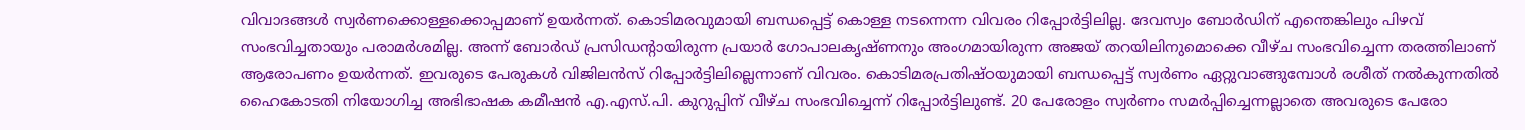വിവാദങ്ങൾ സ്വർണക്കൊള്ളക്കൊപ്പമാണ് ഉയർന്നത്. കൊടിമരവുമായി ബന്ധപ്പെട്ട് കൊള്ള നടന്നെന്ന വിവരം റിപ്പോർട്ടിലില്ല. ദേവസ്വം ബോർഡിന് എന്തെങ്കിലും പിഴവ് സംഭവിച്ചതായും പരാമർശമില്ല. അന്ന് ബോർഡ് പ്രസിഡന്‍റായിരുന്ന പ്രയാർ ഗോപാലകൃഷ്ണനും അംഗമായിരുന്ന അജയ് തറയിലിനുമൊക്കെ വീഴ്ച സംഭവിച്ചെന്ന തരത്തിലാണ് ആരോപണം ഉയർന്നത്. ഇവരുടെ പേരുകൾ വിജിലൻസ് റിപ്പോർട്ടിലില്ലെന്നാണ് വിവരം. കൊടിമരപ്രതിഷ്ഠയുമായി ബന്ധപ്പെട്ട് സ്വർണം ഏറ്റുവാങ്ങുമ്പോൾ രശീത് നൽകുന്നതിൽ ഹൈകോടതി നിയോഗിച്ച അഭിഭാഷക കമീഷൻ എ.എസ്.പി. കുറുപ്പിന് വീഴ്ച സംഭവിച്ചെന്ന് റിപ്പോർട്ടിലുണ്ട്. 20 പേരോളം സ്വർണം സമർപ്പിച്ചെന്നല്ലാതെ അവരുടെ പേരോ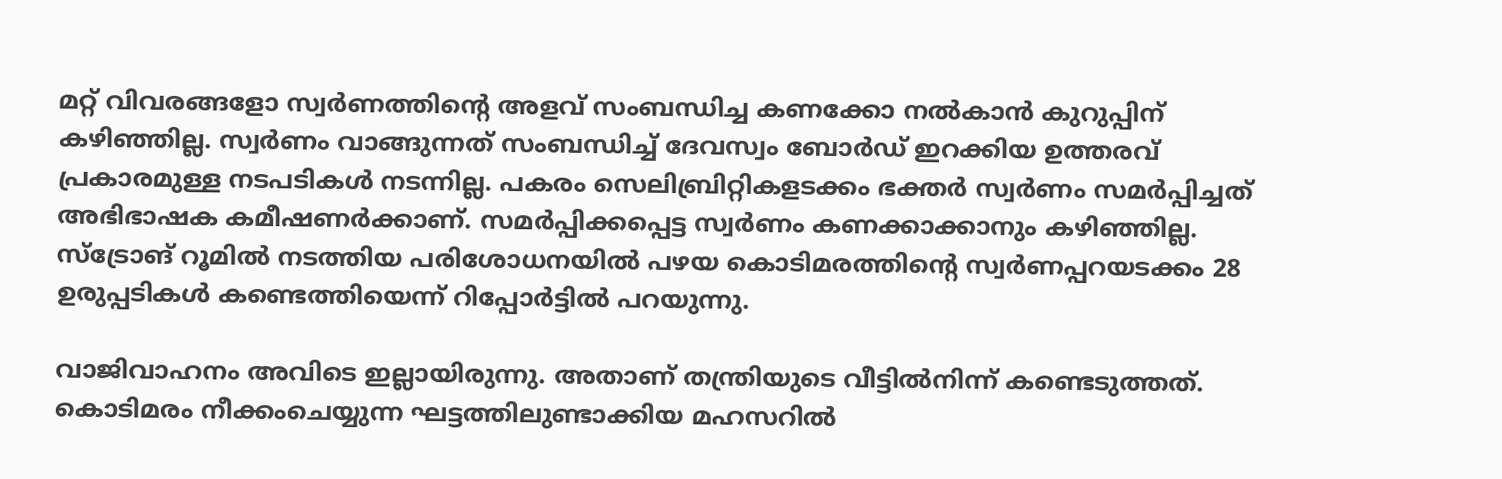മറ്റ് വിവരങ്ങളോ സ്വർണത്തിന്‍റെ അളവ് സംബന്ധിച്ച കണക്കോ നൽകാൻ കുറുപ്പിന് കഴിഞ്ഞില്ല. സ്വർണം വാങ്ങുന്നത് സംബന്ധിച്ച് ദേവസ്വം ബോർഡ് ഇറക്കിയ ഉത്തരവ് പ്രകാരമുള്ള നടപടികൾ നടന്നില്ല. പകരം സെലിബ്രിറ്റികളടക്കം ഭക്തർ സ്വർണം സമർപ്പിച്ചത് അഭിഭാഷക കമീഷണർക്കാണ്. സമർപ്പിക്കപ്പെട്ട സ്വർണം കണക്കാക്കാനും കഴിഞ്ഞില്ല. സ്‌ട്രോങ്‌ റൂമിൽ നടത്തിയ പരിശോധനയിൽ പഴയ കൊടിമരത്തിന്‍റെ സ്വർണപ്പറയടക്കം 28 ഉരുപ്പടികൾ കണ്ടെത്തിയെന്ന് റിപ്പോർട്ടിൽ പറയുന്നു.

വാജിവാഹനം അവിടെ ഇല്ലായിരുന്നു. അതാണ് തന്ത്രിയുടെ വീട്ടിൽനിന്ന് കണ്ടെടുത്തത്. കൊടിമരം നീക്കംചെയ്യുന്ന ഘട്ടത്തിലുണ്ടാക്കിയ മഹസറിൽ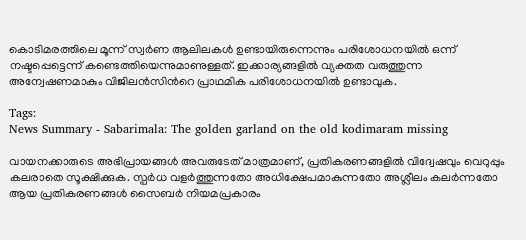കൊടിമരത്തിലെ മൂന്ന് സ്വർണ ആലിലകൾ ഉണ്ടായിരുന്നെന്നും പരിശോധനയിൽ ഒന്ന് നഷ്ടപ്പെട്ടെന്ന് കണ്ടെത്തിയെന്നുമാണുള്ളത്. ഇക്കാര്യങ്ങളിൽ വ്യക്തത വരുത്തുന്ന അന്വേഷണമാകും വിജിലൻസിന്‍റെ പ്രാഥമിക പരിശോധനയിൽ ഉണ്ടാവുക.

Tags:
News Summary - Sabarimala: The golden garland on the old kodimaram missing

വായനക്കാരുടെ അഭിപ്രായങ്ങള്‍ അവരുടേത് മാത്രമാണ്, പ്രതികരണങ്ങളിൽ വിദ്വേഷവും വെറുപ്പും കലരാതെ സൂക്ഷിക്കുക. സ്പർധ വളർത്തുന്നതോ അധിക്ഷേപമാകുന്നതോ അശ്ലീലം കലർന്നതോ ആയ പ്രതികരണങ്ങൾ സൈബർ നിയമപ്രകാരം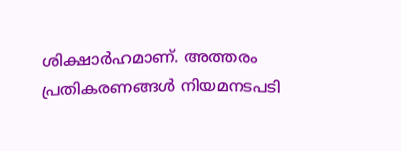ശിക്ഷാർഹമാണ്. അത്തരം പ്രതികരണങ്ങൾ നിയമനടപടി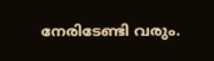നേരിടേണ്ടി വരും.